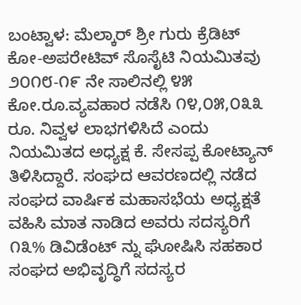ಬಂಟ್ವಾಳ: ಮೆಲ್ಕಾರ್ ಶ್ರೀ ಗುರು ಕ್ರೆಡಿಟ್ ಕೋ-ಅಪರೇಟಿವ್ ಸೊಸೈಟಿ ನಿಯಮಿತವು ೨೦೧೮-೧೯ ನೇ ಸಾಲಿನಲ್ಲಿ ೪೫ ಕೋ.ರೂ.ವ್ಯವಹಾರ ನಡೆಸಿ ೧೪,೦೫,೦೩೩ ರೂ. ನಿವ್ವಳ ಲಾಭಗಳಿಸಿದೆ ಎಂದು ನಿಯಮಿತದ ಅಧ್ಯಕ್ಷ ಕೆ. ಸೇಸಪ್ಪ ಕೋಟ್ಯಾನ್ ತಿಳಿಸಿದ್ದಾರೆ. ಸಂಘದ ಆವರಣದಲ್ಲಿ ನಡೆದ ಸಂಘದ ವಾರ್ಷಿಕ ಮಹಾಸಭೆಯ ಅಧ್ಯಕ್ಷತೆ ವಹಿಸಿ ಮಾತ ನಾಡಿದ ಅವರು ಸದಸ್ಯರಿಗೆ ೧೩% ಡಿವಿಡೆಂಟ್ ನ್ನು ಘೋಷಿಸಿ ಸಹಕಾರ ಸಂಘದ ಅಭಿವೃದ್ಧಿಗೆ ಸದಸ್ಯರ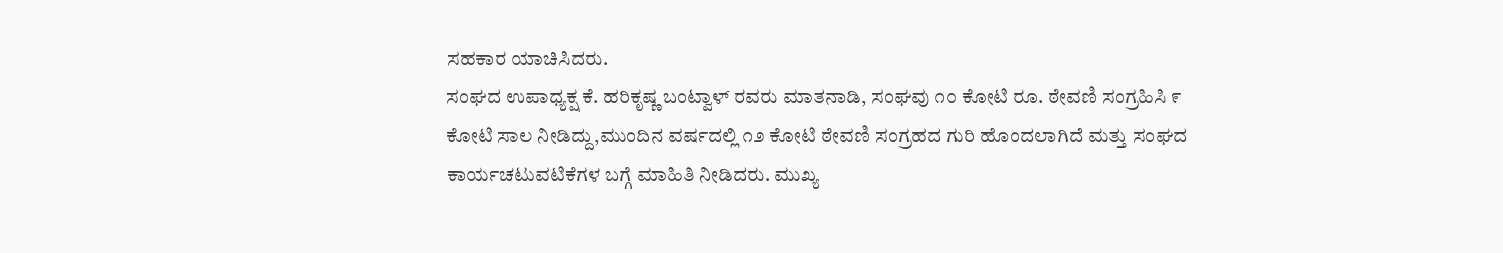ಸಹಕಾರ ಯಾಚಿಸಿದರು.
ಸಂಘದ ಉಪಾಧ್ಯಕ್ಷ ಕೆ. ಹರಿಕೃಷ್ಣ ಬಂಟ್ವಾಳ್ ರವರು ಮಾತನಾಡಿ, ಸಂಘವು ೧೦ ಕೋಟಿ ರೂ. ಠೇವಣಿ ಸಂಗ್ರಹಿಸಿ ೯ ಕೋಟಿ ಸಾಲ ನೀಡಿದ್ದು,ಮುಂದಿನ ವರ್ಷದಲ್ಲಿ ೧೨ ಕೋಟಿ ಠೇವಣಿ ಸಂಗ್ರಹದ ಗುರಿ ಹೊಂದಲಾಗಿದೆ ಮತ್ತು ಸಂಘದ ಕಾರ್ಯಚಟುವಟಿಕೆಗಳ ಬಗ್ಗೆ ಮಾಹಿತಿ ನೀಡಿದರು. ಮುಖ್ಯ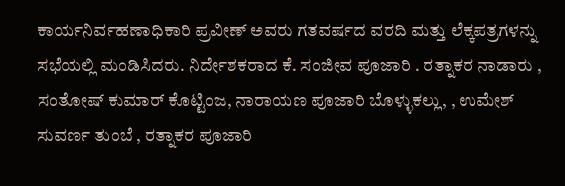ಕಾರ್ಯನಿರ್ವಹಣಾಧಿಕಾರಿ ಪ್ರವೀಣ್ ಅವರು ಗತವರ್ಷದ ವರದಿ ಮತ್ತು ಲೆಕ್ಕಪತ್ರಗಳನ್ನು ಸಭೆಯಲ್ಲಿ ಮಂಡಿಸಿದರು. ನಿರ್ದೇಶಕರಾದ ಕೆ. ಸಂಜೀವ ಪೂಜಾರಿ . ರತ್ನಾಕರ ನಾಡಾರು , ಸಂತೋಷ್ ಕುಮಾರ್ ಕೊಟ್ಟಿಂಜ, ನಾರಾಯಣ ಪೂಜಾರಿ ಬೊಳ್ಳುಕಲ್ಲು, , ಉಮೇಶ್ ಸುವರ್ಣ ತುಂಬೆ , ರತ್ನಾಕರ ಪೂಜಾರಿ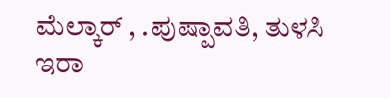ಮೆಲ್ಕಾರ್ , .ಪುಷ್ಪಾವತಿ, ತುಳಸಿ ಇರಾ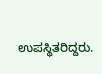ಉಪಸ್ಥಿತರಿದ್ದರು.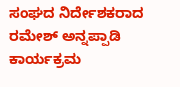ಸಂಘದ ನಿರ್ದೇಶಕರಾದ ರಮೇಶ್ ಅನ್ನಪ್ಪಾಡಿ ಕಾರ್ಯಕ್ರಮ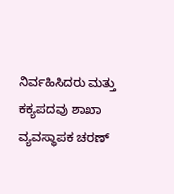ನಿರ್ವಹಿಸಿದರು ಮತ್ತು ಕಕ್ಯಪದವು ಶಾಖಾ ವ್ಯವಸ್ಥಾಪಕ ಚರಣ್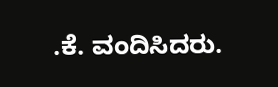.ಕೆ. ವಂದಿಸಿದರು.